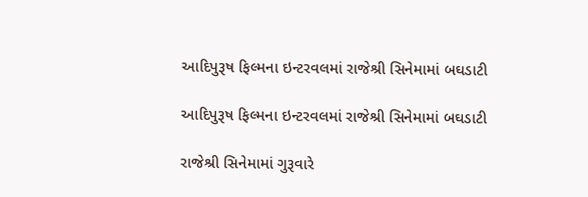આદિપુરૂષ ફિલ્મના ઇન્ટરવલમાં રાજેશ્રી સિનેમામાં બઘડાટી

આદિપુરૂષ ફિલ્મના ઇન્ટરવલમાં રાજેશ્રી સિનેમામાં બઘડાટી

રાજેશ્રી સિનેમામાં ગુરૂવારે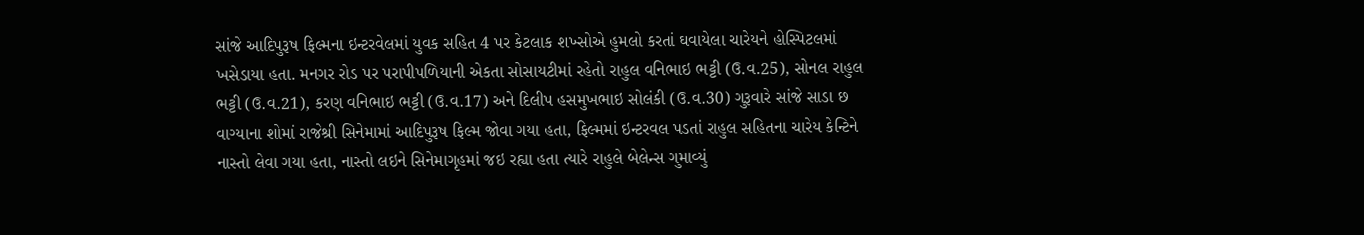સાંજે આદિપુરૂષ ફિલ્મના ઇન્ટરવેલમાં યુવક સહિત 4 પર કેટલાક શખ્સોએ હુમલો કરતાં ઘવાયેલા ચારેયને હોસ્પિટલમાં ખસેડાયા હતા. મનગર રોડ પર પરાપીપળિયાની એકતા સોસાયટીમાં રહેતો રાહુલ વનિભાઇ ભટ્ટી (ઉ.વ.25), સોનલ રાહુલ ભટ્ટી (ઉ.વ.21), કરણ વનિભાઇ ભટ્ટી (ઉ.વ.17) અને દિલીપ હસમુખભાઇ સોલંકી (ઉ.વ.30) ગુરૂવારે સાંજે સાડા છ વાગ્યાના શોમાં રાજેશ્રી સિનેમામાં આદિપુરૂષ ફિલ્મ જોવા ગયા હતા, ફિલ્મમાં ઇન્ટરવલ પડતાં રાહુલ સહિતના ચારેય કેન્ટિને નાસ્તો લેવા ગયા હતા, નાસ્તો લઇને સિનેમાગૃહમાં જઇ રહ્યા હતા ત્યારે રાહુલે બેલેન્સ ગુમાવ્યું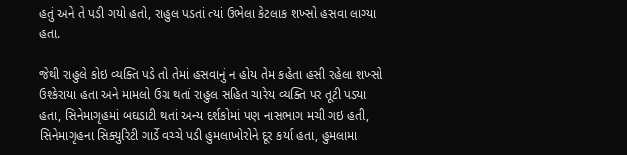હતું અને તે પડી ગયો હતો, રાહુલ પડતાં ત્યાં ઉભેલા કેટલાક શખ્સો હસવા લાગ્યા હતા.

જેથી રાહુલે કોઇ વ્યક્તિ પડે તો તેમાં હસવાનું ન હોય તેમ કહેતા હસી રહેલા શખ્સો ઉશ્કેરાયા હતા અને મામલો ઉગ્ર થતાં રાહુલ સહિત ચારેય વ્યક્તિ પર તૂટી પડ્યા હતા, સિનેમાગૃહમાં બઘડાટી થતાં અન્ય દર્શકોમાં પણ નાસભાગ મચી ગઇ હતી, સિનેમાગૃહના સિક્યુરિટી ગાર્ડે વચ્ચે પડી હુમલાખોરોને દૂર કર્યા હતા, હુમલામા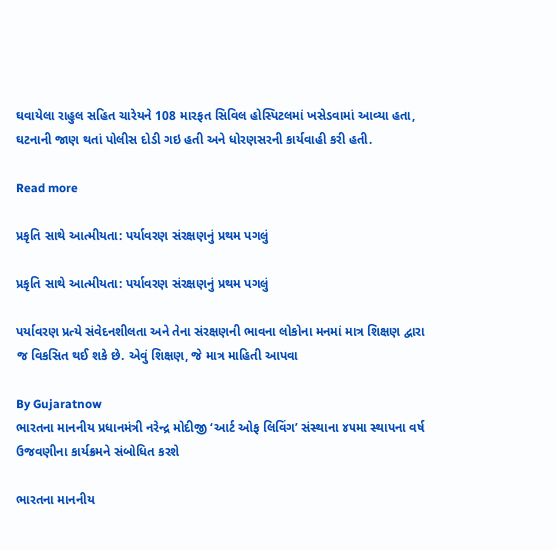ઘવાયેલા રાહુલ સહિત ચારેયને 108 મારફત સિવિલ હોસ્પિટલમાં ખસેડવામાં આવ્યા હતા, ઘટનાની જાણ થતાં પોલીસ દોડી ગઇ હતી અને ધોરણસરની કાર્યવાહી કરી હતી.

Read more

પ્રકૃતિ સાથે આત્મીયતા: પર્યાવરણ સંરક્ષણનું પ્રથમ પગલું

પ્રકૃતિ સાથે આત્મીયતા: પર્યાવરણ સંરક્ષણનું પ્રથમ પગલું

પર્યાવરણ પ્રત્યે સંવેદનશીલતા અને તેના સંરક્ષણની ભાવના લોકોના મનમાં માત્ર શિક્ષણ દ્વારા જ વિકસિત થઈ શકે છે. એવું શિક્ષણ, જે માત્ર માહિતી આપવા

By Gujaratnow
ભારતના માનનીય પ્રધાનમંત્રી નરેન્દ્ર મોદીજી ‘આર્ટ ઓફ લિવિંગ’ સંસ્થાના ૪૫મા સ્થાપના વર્ષ ઉજવણીના કાર્યક્રમને સંબોધિત કરશે

ભારતના માનનીય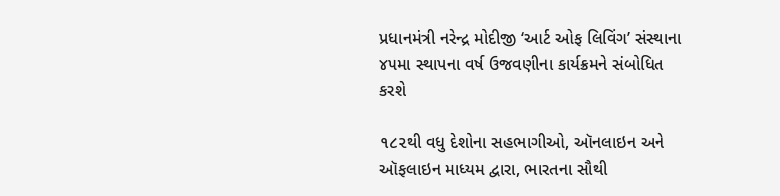પ્રધાનમંત્રી નરેન્દ્ર મોદીજી ‘આર્ટ ઓફ લિવિંગ’ સંસ્થાના ૪૫મા સ્થાપના વર્ષ ઉજવણીના કાર્યક્રમને સંબોધિત કરશે

૧૮૨થી વધુ દેશોના સહભાગીઓ, ઑનલાઇન અને ઑફલાઇન માધ્યમ દ્વારા, ભારતના સૌથી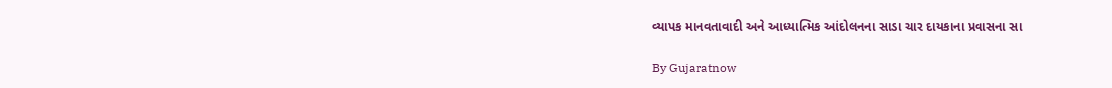વ્યાપક માનવતાવાદી અને આધ્યાત્મિક આંદોલનના સાડા ચાર દાયકાના પ્રવાસના સા

By Gujaratnow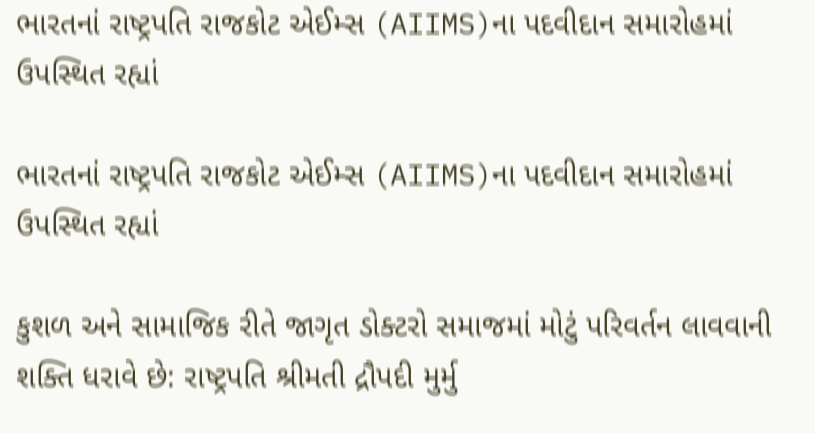ભારતનાં રાષ્ટ્રપતિ રાજકોટ એઈમ્સ (AIIMS)ના પદવીદાન સમારોહમાં ઉપસ્થિત રહ્યાં

ભારતનાં રાષ્ટ્રપતિ રાજકોટ એઈમ્સ (AIIMS)ના પદવીદાન સમારોહમાં ઉપસ્થિત રહ્યાં

કુશળ અને સામાજિક રીતે જાગૃત ડોક્ટરો સમાજમાં મોટું પરિવર્તન લાવવાની શક્તિ ધરાવે છે: રાષ્ટ્રપતિ શ્રીમતી દ્રૌપદી મુર્મુ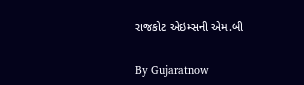રાજકોટ એઇમ્સની એમ.બી

By Gujaratnow